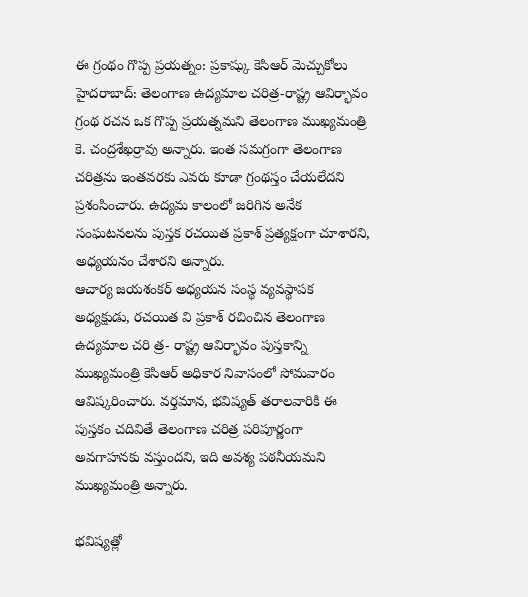ఈ గ్రంథం గొప్ప ప్రయత్నం: ప్రకాష్కు కెసిఆర్ మెచ్చుకోలు
హైదరాబాద్: తెలంగాణ ఉద్యమాల చరిత్ర-రాష్ట్ర ఆవిర్భావం గ్రంథ రచన ఒక గొప్ప ప్రయత్నమని తెలంగాణ ముఖ్యమంత్రి కె. చంద్రశేఖర్రావు అన్నారు. ఇంత సమగ్రంగా తెలంగాణ చరిత్రను ఇంతవరకు ఎవరు కూడా గ్రంథస్తం చేయలేదని ప్రశంసించారు. ఉద్యమ కాలంలో జరిగిన అనేక సంఘటనలను పుస్తక రచయిత ప్రకాశ్ ప్రత్యక్షంగా చూశారని, అధ్యయనం చేశారని అన్నారు.
ఆచార్య జయశంకర్ అధ్యయన సంస్థ వ్యవస్థాపక అధ్యక్షుడు, రచయిత వి ప్రకాశ్ రచించిన తెలంగాణ ఉద్యమాల చరి త్ర- రాష్ట్ర ఆవిర్భావం పుస్తకాన్ని ముఖ్యమంత్రి కెసిఆర్ అధికార నివాసంలో సోమవారం ఆవిష్కరించారు. వర్తమాన, భవిష్యత్ తరాలవారికి ఈ పుస్తకం చదివితే తెలంగాణ చరిత్ర పరిపూర్ణంగా అవగాహనకు వస్తుందని, ఇది అవశ్య పఠనీయమని ముఖ్యమంత్రి అన్నారు.

భవిష్యత్లో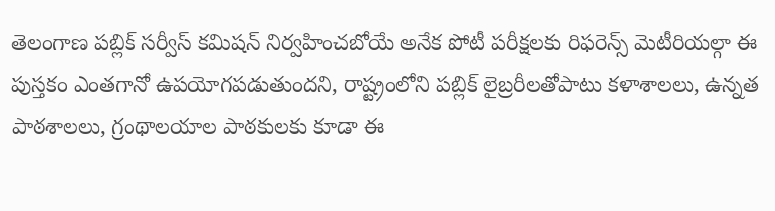తెలంగాణ పబ్లిక్ సర్వీస్ కమిషన్ నిర్వహించబోయే అనేక పోటీ పరీక్షలకు రిఫరెన్స్ మెటీరియల్గా ఈ పుస్తకం ఎంతగానో ఉపయోగపడుతుందని, రాష్ట్రంలోని పబ్లిక్ లైబ్రరీలతోపాటు కళాశాలలు, ఉన్నత పాఠశాలలు, గ్రంథాలయాల పాఠకులకు కూడా ఈ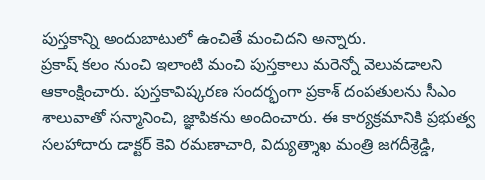పుస్తకాన్ని అందుబాటులో ఉంచితే మంచిదని అన్నారు.
ప్రకాష్ కలం నుంచి ఇలాంటి మంచి పుస్తకాలు మరెన్నో వెలువడాలని ఆకాంక్షించారు. పుస్తకావిష్కరణ సందర్భంగా ప్రకాశ్ దంపతులను సీఎం శాలువాతో సన్మానించి, జ్ఞాపికను అందించారు. ఈ కార్యక్రమానికి ప్రభుత్వ సలహాదారు డాక్టర్ కెవి రమణాచారి, విద్యుత్శాఖ మంత్రి జగదీశ్రెడ్డి,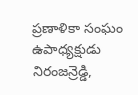ప్రణాళికా సంఘం ఉపాధ్యక్షుడు నిరంజన్రెడ్డి,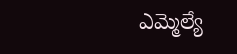ఎమ్మెల్యే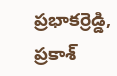ప్రభాకర్రెడ్డి, ప్రకాశ్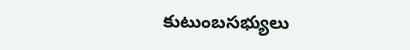కుటుంబసభ్యులు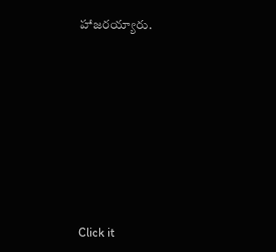హాజరయ్యారు.












Click it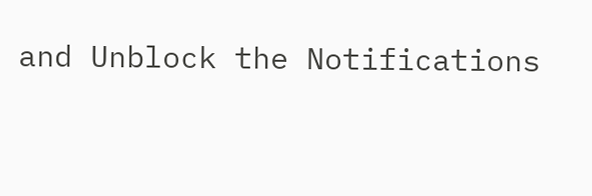and Unblock the Notifications